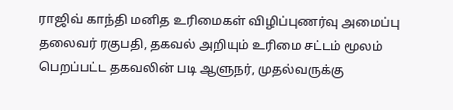ராஜிவ் காந்தி மனித உரிமைகள் விழிப்புணர்வு அமைப்பு தலைவர் ரகுபதி, தகவல் அறியும் உரிமை சட்டம் மூலம் பெறப்பட்ட தகவலின் படி ஆளுநர், முதல்வருக்கு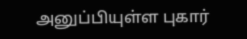அனுப்பியுள்ள புகார்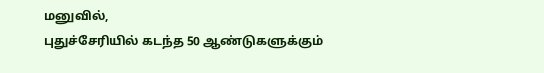மனுவில்,
புதுச்சேரியில் கடந்த 50 ஆண்டுகளுக்கும்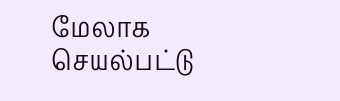மேலாக செயல்பட்டு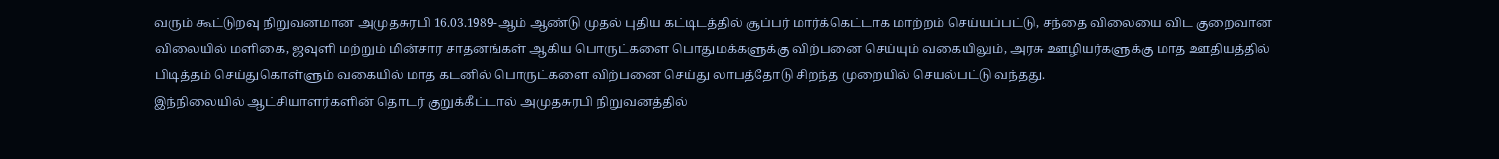வரும் கூட்டுறவு நிறுவனமான அமுதசுரபி 16.03.1989-ஆம் ஆண்டு முதல் புதிய கட்டிடத்தில் சூப்பர் மார்க்கெட்டாக மாற்றம் செய்யப்பட்டு, சந்தை விலையை விட குறைவான விலையில் மளிகை, ஜவுளி மற்றும் மின்சார சாதனங்கள் ஆகிய பொருட்களை பொதுமக்களுக்கு விற்பனை செய்யும் வகையிலும், அரசு ஊழியர்களுக்கு மாத ஊதியத்தில் பிடித்தம் செய்துகொள்ளும் வகையில் மாத கடனில் பொருட்களை விற்பனை செய்து லாபத்தோடு சிறந்த முறையில் செயல்பட்டு வந்தது.
இந்நிலையில் ஆட்சியாளர்களின் தொடர் குறுக்கீட்டால் அமுதசுரபி நிறுவனத்தில்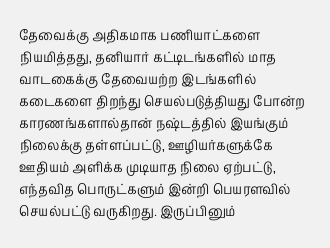தேவைக்கு அதிகமாக பணியாட்களை நியமித்தது, தனியார் கட்டிடங்களில் மாத வாடகைக்கு தேவையற்ற இடங்களில் கடைகளை திறந்து செயல்படுத்தியது போன்ற காரணங்களால்தான் நஷ்டத்தில் இயங்கும் நிலைக்கு தள்ளப்பட்டு, ஊழியர்களுக்கே ஊதியம் அளிக்க முடியாத நிலை ஏற்பட்டு, எந்தவித பொருட்களும் இன்றி பெயரளவில் செயல்பட்டு வருகிறது. இருப்பினும்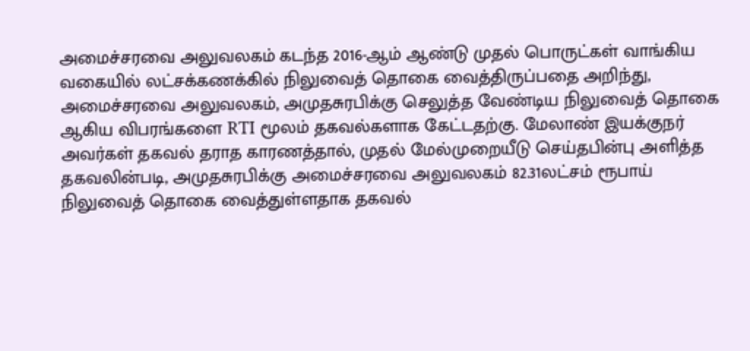அமைச்சரவை அலுவலகம் கடந்த 2016-ஆம் ஆண்டு முதல் பொருட்கள் வாங்கிய வகையில் லட்சக்கணக்கில் நிலுவைத் தொகை வைத்திருப்பதை அறிந்து, அமைச்சரவை அலுவலகம், அமுதசுரபிக்கு செலுத்த வேண்டிய நிலுவைத் தொகை ஆகிய விபரங்களை RTI மூலம் தகவல்களாக கேட்டதற்கு. மேலாண் இயக்குநர் அவர்கள் தகவல் தராத காரணத்தால், முதல் மேல்முறையீடு செய்தபின்பு அளித்த தகவலின்படி, அமுதசுரபிக்கு அமைச்சரவை அலுவலகம் 82.31லட்சம் ரூபாய் நிலுவைத் தொகை வைத்துள்ளதாக தகவல்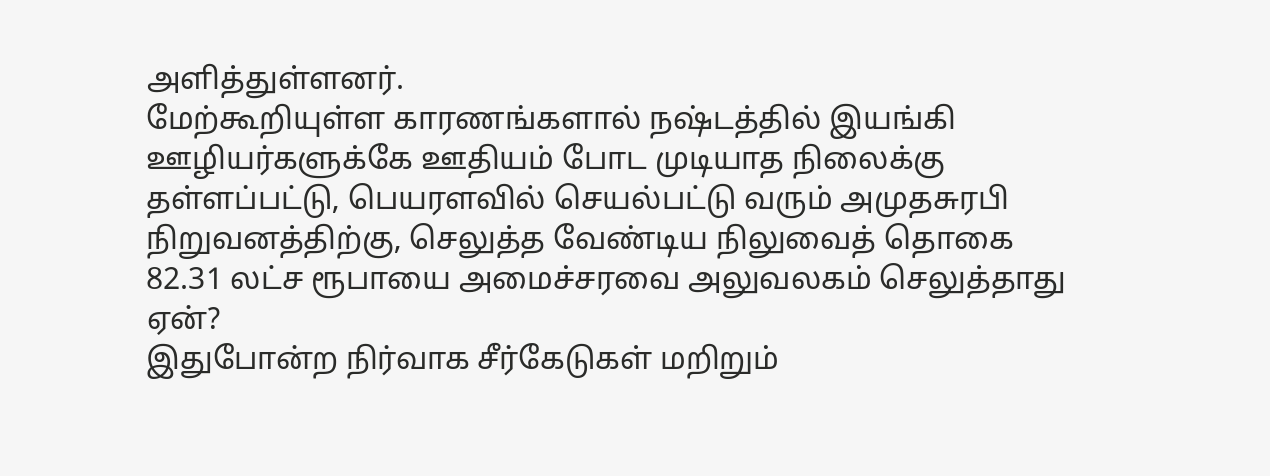அளித்துள்ளனர்.
மேற்கூறியுள்ள காரணங்களால் நஷ்டத்தில் இயங்கி ஊழியர்களுக்கே ஊதியம் போட முடியாத நிலைக்கு தள்ளப்பட்டு, பெயரளவில் செயல்பட்டு வரும் அமுதசுரபி நிறுவனத்திற்கு, செலுத்த வேண்டிய நிலுவைத் தொகை 82.31 லட்ச ரூபாயை அமைச்சரவை அலுவலகம் செலுத்தாது ஏன்?
இதுபோன்ற நிர்வாக சீர்கேடுகள் மறிறும்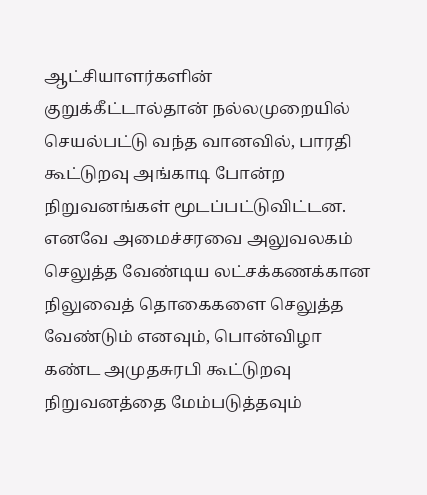ஆட்சியாளர்களின் குறுக்கீட்டால்தான் நல்லமுறையில் செயல்பட்டு வந்த வானவில், பாரதி கூட்டுறவு அங்காடி போன்ற நிறுவனங்கள் மூடப்பட்டுவிட்டன. எனவே அமைச்சரவை அலுவலகம் செலுத்த வேண்டிய லட்சக்கணக்கான நிலுவைத் தொகைகளை செலுத்த வேண்டும் எனவும், பொன்விழா கண்ட அமுதசுரபி கூட்டுறவு நிறுவனத்தை மேம்படுத்தவும்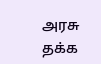அரசு தக்க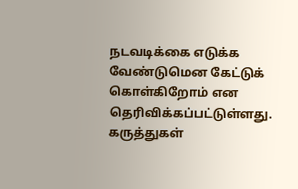நடவடிக்கை எடுக்க வேண்டுமென கேட்டுக் கொள்கிறோம் என தெரிவிக்கப்பட்டுள்ளது.
கருத்துகள்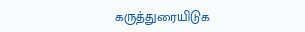கருத்துரையிடுக